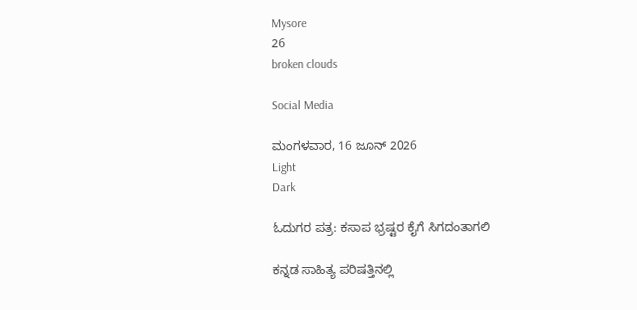Mysore
26
broken clouds

Social Media

ಮಂಗಳವಾರ, 16 ಜೂನ್ 2026
Light
Dark

ಓದುಗರ ಪತ್ರ: ಕಸಾಪ ಭ್ರಷ್ಟರ ಕೈಗೆ ಸಿಗದಂತಾಗಲಿ

ಕನ್ನಡ ಸಾಹಿತ್ಯ ಪರಿಷತ್ತಿನಲ್ಲಿ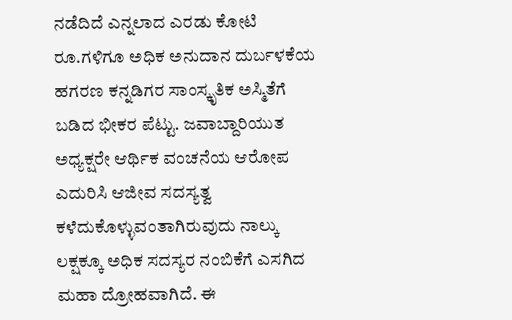ನಡೆದಿದೆ ಎನ್ನಲಾದ ಎರಡು ಕೋಟಿ ರೂ.ಗಳಿಗೂ ಅಧಿಕ ಅನುದಾನ ದುರ್ಬಳಕೆಯ ಹಗರಣ ಕನ್ನಡಿಗರ ಸಾಂಸ್ಕೃತಿಕ ಅಸ್ಮಿತೆಗೆ ಬಡಿದ ಭೀಕರ ಪೆಟ್ಟು. ಜವಾಬ್ದಾರಿಯುತ ಅಧ್ಯಕ್ಷರೇ ಆರ್ಥಿಕ ವಂಚನೆಯ ಆರೋಪ ಎದುರಿಸಿ ಆಜೀವ ಸದಸ್ಯತ್ವ ಕಳೆದುಕೊಳ್ಳುವಂತಾಗಿರುವುದು ನಾಲ್ಕು ಲಕ್ಷಕ್ಕೂ ಅಧಿಕ ಸದಸ್ಯರ ನಂಬಿಕೆಗೆ ಎಸಗಿದ ಮಹಾ ದ್ರೋಹವಾಗಿದೆ. ಈ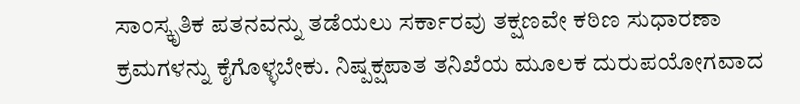ಸಾಂಸ್ಕೃತಿಕ ಪತನವನ್ನು ತಡೆಯಲು ಸರ್ಕಾರವು ತಕ್ಷಣವೇ ಕಠಿಣ ಸುಧಾರಣಾ ಕ್ರಮಗಳನ್ನು ಕೈಗೊಳ್ಳಬೇಕು. ನಿಷ್ಪಕ್ಷಪಾತ ತನಿಖೆಯ ಮೂಲಕ ದುರುಪಯೋಗವಾದ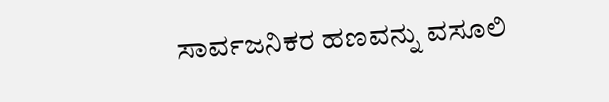ಸಾರ್ವಜನಿಕರ ಹಣವನ್ನು ವಸೂಲಿ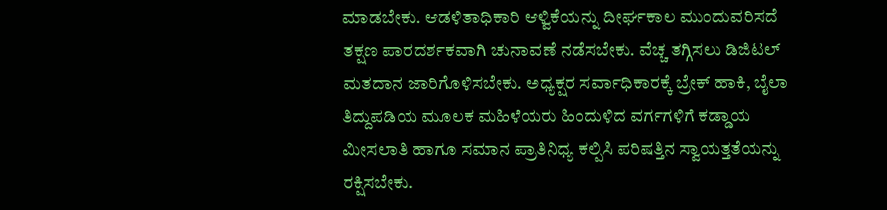ಮಾಡಬೇಕು. ಆಡಳಿತಾಧಿಕಾರಿ ಆಳ್ವಿಕೆಯನ್ನು ದೀರ್ಘಕಾಲ ಮುಂದುವರಿಸದೆ ತಕ್ಷಣ ಪಾರದರ್ಶಕವಾಗಿ ಚುನಾವಣೆ ನಡೆಸಬೇಕು. ವೆಚ್ಚ ತಗ್ಗಿಸಲು ಡಿಜಿಟಲ್ ಮತದಾನ ಜಾರಿಗೊಳಿಸಬೇಕು. ಅಧ್ಯಕ್ಷರ ಸರ್ವಾಧಿಕಾರಕ್ಕೆ ಬ್ರೇಕ್ ಹಾಕಿ, ಬೈಲಾ ತಿದ್ದುಪಡಿಯ ಮೂಲಕ ಮಹಿಳೆಯರು ಹಿಂದುಳಿದ ವರ್ಗಗಳಿಗೆ ಕಡ್ಡಾಯ ಮೀಸಲಾತಿ ಹಾಗೂ ಸಮಾನ ಪ್ರಾತಿನಿಧ್ಯ ಕಲ್ಪಿಸಿ ಪರಿಷತ್ತಿನ ಸ್ವಾಯತ್ತತೆಯನ್ನು ರಕ್ಷಿಸಬೇಕು.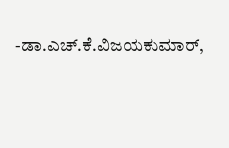-ಡಾ.ಎಚ್.ಕೆ.ವಿಜಯಕುಮಾರ್,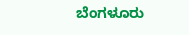ಬೆಂಗಳೂರು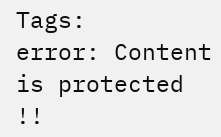Tags:
error: Content is protected !!